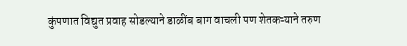कुंपणात विद्युत प्रवाह सोडल्याने डाळींब बाग वाचली पण शेतकऱ्याने तरुण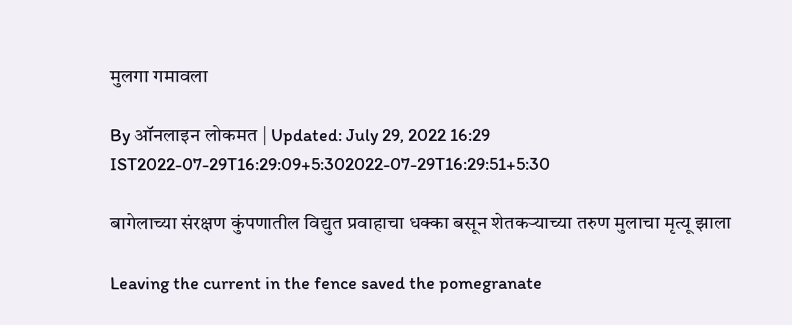मुलगा गमावला

By ऑनलाइन लोकमत | Updated: July 29, 2022 16:29 IST2022-07-29T16:29:09+5:302022-07-29T16:29:51+5:30

बागेलाच्या संरक्षण कुंपणातील विद्युत प्रवाहाचा धक्का बसून शेतकऱ्याच्या तरुण मुलाचा मृत्यू झाला

Leaving the current in the fence saved the pomegranate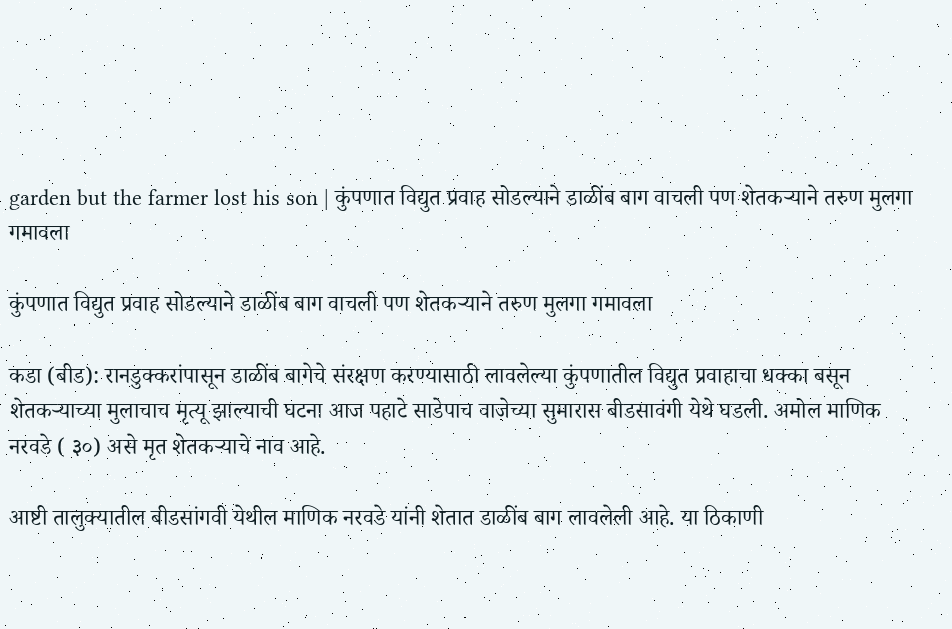garden but the farmer lost his son | कुंपणात विद्युत प्रवाह सोडल्याने डाळींब बाग वाचली पण शेतकऱ्याने तरुण मुलगा गमावला

कुंपणात विद्युत प्रवाह सोडल्याने डाळींब बाग वाचली पण शेतकऱ्याने तरुण मुलगा गमावला

कडा (बीड): रानडुक्करांपासून डाळींब बागेचे संरक्षण करण्यासाठी लावलेल्या कुंपणातील विद्युत प्रवाहाचा धक्का बसून शेतकऱ्याच्या मुलाचाच मृत्यू झाल्याची घटना आज पहाटे साडेपाच वाजेच्या सुमारास बीडसावंगी येथे घडली. अमोल माणिक नरवडे ( ३०) असे मृत शेतकऱ्याचे नाव आहे.

आष्टी तालुक्यातील बीडसांगवी येथील माणिक नरवडे यांनी शेतात डाळींब बाग लावलेली आहे. या ठिकाणी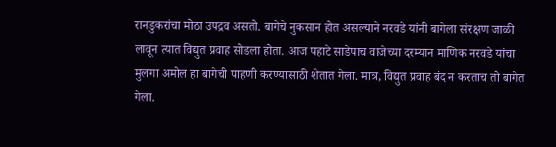रानडुकरांचा मोठा उपद्रव असतो. बागेचे नुकसान होत असल्याने नरवडे यांनी बागेला संरक्षण जाळी लावून त्यात विद्युत प्रवाह सोडला होता. आज पहाटे साडेपाच वाजेच्या दरम्यान माणिक नरवडे यांचा मुलगा अमोल हा बागेची पाहणी करण्यासाठी शेतात गेला. मात्र, विद्युत प्रवाह बंद न करताच तो बागेत गेला.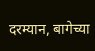दरम्यान, बागेच्या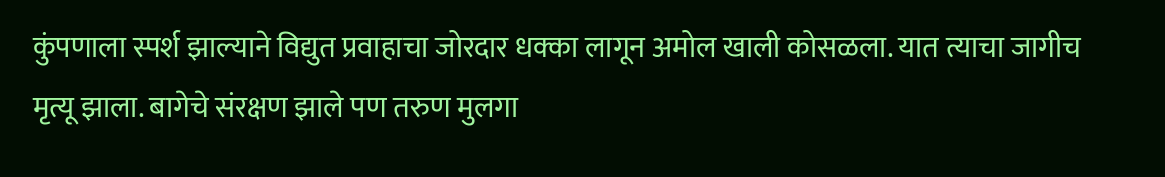कुंपणाला स्पर्श झाल्याने विद्युत प्रवाहाचा जोरदार धक्का लागून अमोल खाली कोसळला. यात त्याचा जागीच मृत्यू झाला. बागेचे संरक्षण झाले पण तरुण मुलगा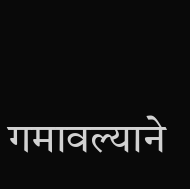गमावल्याने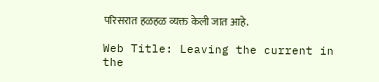परिसरात हळहळ व्यक्त केली जात आहे.

Web Title: Leaving the current in the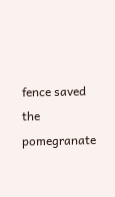fence saved the pomegranate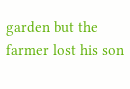garden but the farmer lost his son